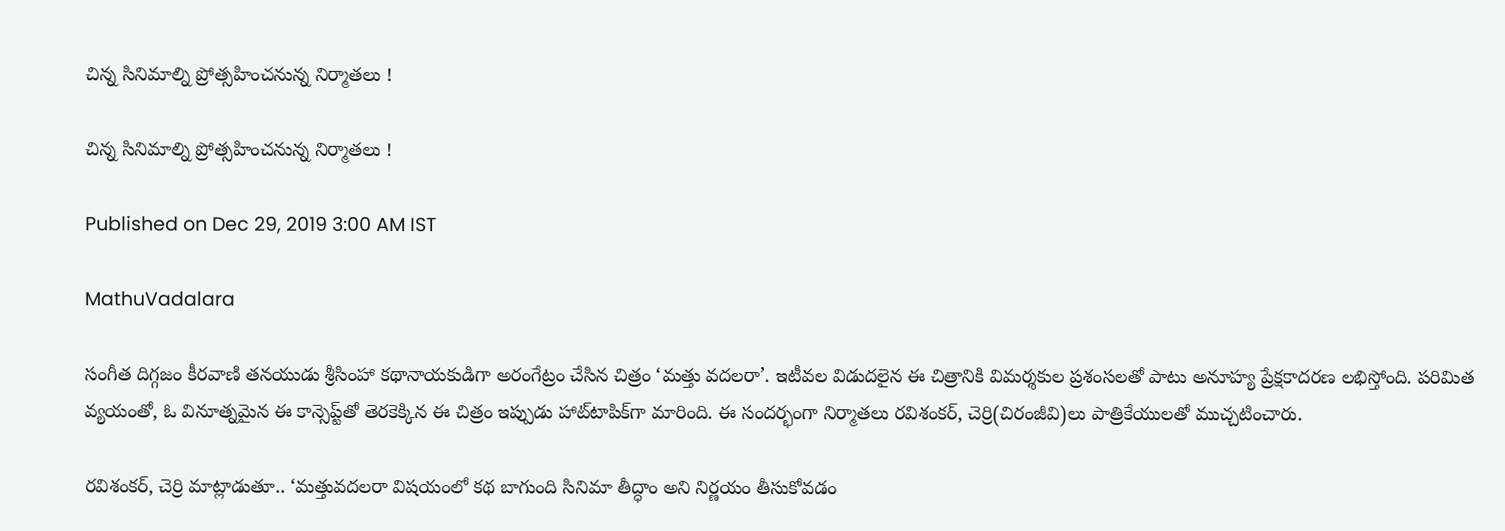చిన్న సినిమాల్ని ప్రోత్సహించనున్న నిర్మాతలు !

చిన్న సినిమాల్ని ప్రోత్సహించనున్న నిర్మాతలు !

Published on Dec 29, 2019 3:00 AM IST

MathuVadalara

సంగీత దిగ్గజం కీరవాణి తనయుడు శ్రీసింహా కథానాయకుడిగా అరంగేట్రం చేసిన చిత్రం ‘మత్తు వదలరా’. ఇటీవల విడుదలైన ఈ చిత్రానికి విమర్శకుల ప్రశంసలతో పాటు అనూహ్య ప్రేక్షకాదరణ లభిస్తోంది. పరిమిత వ్యయంతో, ఓ వినూత్నమైన ఈ కాన్సెప్ట్‌తో తెరకెక్కిన ఈ చిత్రం ఇప్పుడు హాట్‌టాపిక్‌గా మారింది. ఈ సందర్భంగా నిర్మాతలు రవిశంకర్, చెర్రి(చిరంజీవి)లు పాత్రికేయులతో ముచ్చటించారు.

రవిశంకర్, చెర్రి మాట్లాడుతూ.. ‘మత్తువదలరా విషయంలో కథ బాగుంది సినిమా తీద్ధాం అని నిర్ణయం తీసుకోవడం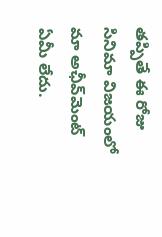తప్పితే ఈ రోజు సినిమా విజయంలో మా అఛీవ్‌మెంట్ ఏమీ లేదు.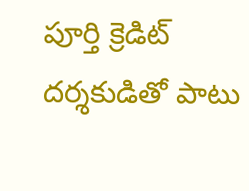పూర్తి క్రెడిట్ దర్శకుడితో పాటు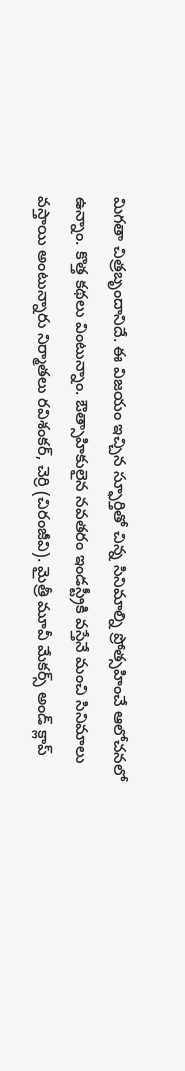మిగతా చిత్రబృందానిదే. ఈ విజయం ఇచ్చిన స్ఫూర్తితో చిన్న సినిమాల్ని ప్రోత్సహించే ఆలోచనలో ఉన్నాం. కొత్త కథలు వింటున్నాం. ఔత్సాహికులైన నవతరం ఇండస్ట్రీకి వస్తేనే మంచి సినిమాలు వస్తాయి అంటున్నారు నిర్మాతలు రవిశంకర్, చెర్రి (చిరంజీవి). మైత్రీ మూవీ మేకర్స్ అండ్ క్లాప్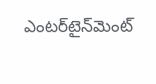ఎంటర్‌టైన్‌మెంట్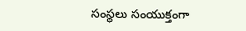సంస్థలు సంయుక్తంగా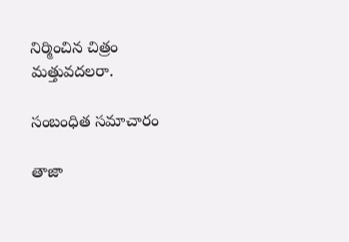నిర్మించిన చిత్రం మత్తువదలరా.

సంబంధిత సమాచారం

తాజా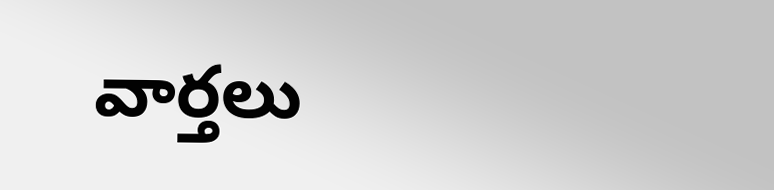వార్తలు